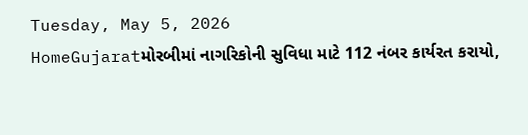Tuesday, May 5, 2026
HomeGujaratમોરબીમાં નાગરિકોની સુવિધા માટે 112 નંબર કાર્યરત કરાયો,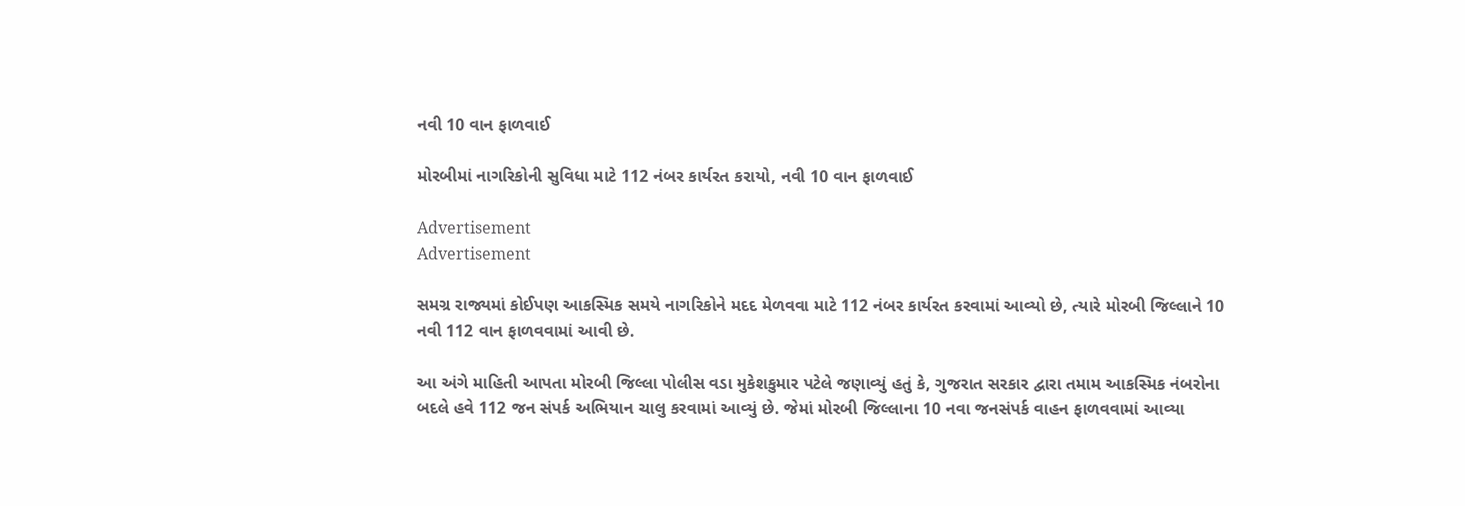નવી 10 વાન ફાળવાઈ

મોરબીમાં નાગરિકોની સુવિધા માટે 112 નંબર કાર્યરત કરાયો, નવી 10 વાન ફાળવાઈ

Advertisement
Advertisement

સમગ્ર રાજ્યમાં કોઈપણ આકસ્મિક સમયે નાગરિકોને મદદ મેળવવા માટે 112 નંબર કાર્યરત કરવામાં આવ્યો છે, ત્યારે મોરબી જિલ્લાને 10 નવી 112 વાન ફાળવવામાં આવી છે.

આ અંગે માહિતી આપતા મોરબી જિલ્લા પોલીસ વડા મુકેશકુમાર પટેલે જણાવ્યું હતું કે, ગુજરાત સરકાર દ્વારા તમામ આકસ્મિક નંબરોના બદલે હવે 112 જન સંપર્ક અભિયાન ચાલુ કરવામાં આવ્યું છે. જેમાં મોરબી જિલ્લાના 10 નવા જનસંપર્ક વાહન ફાળવવામાં આવ્યા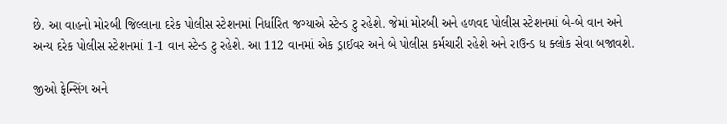છે. આ વાહનો મોરબી જિલ્લાના દરેક પોલીસ સ્ટેશનમાં નિર્ધારિત જગ્યાએ સ્ટેન્ડ ટુ રહેશે. જેમાં મોરબી અને હળવદ પોલીસ સ્ટેશનમાં બે-બે વાન અને અન્ય દરેક પોલીસ સ્ટેશનમાં 1-1 વાન સ્ટેન્ડ ટુ રહેશે. આ 112 વાનમાં એક ડ્રાઈવર અને બે પોલીસ કર્મચારી રહેશે અને રાઉન્ડ ધ ક્લોક સેવા બજાવશે.

જીઓ ફેન્સિંગ અને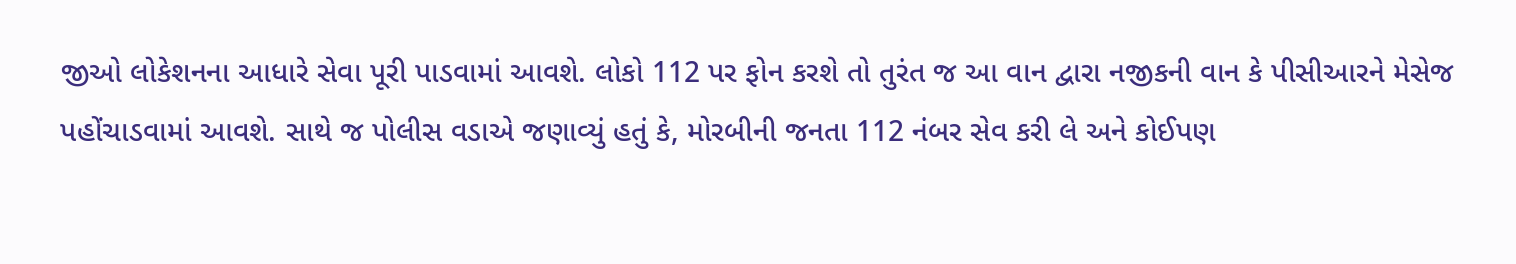જીઓ લોકેશનના આધારે સેવા પૂરી પાડવામાં આવશે. લોકો 112 પર ફોન કરશે તો તુરંત જ આ વાન દ્વારા નજીકની વાન કે પીસીઆરને મેસેજ પહોંચાડવામાં આવશે. સાથે જ પોલીસ વડાએ જણાવ્યું હતું કે, મોરબીની જનતા 112 નંબર સેવ કરી લે અને કોઈપણ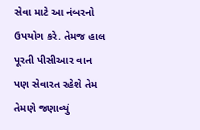સેવા માટે આ નંબરનો ઉપયોગ કરે. તેમજ હાલ પૂરતી પીસીઆર વાન પણ સેવારત રહેશે તેમ તેમણે જણાવ્યું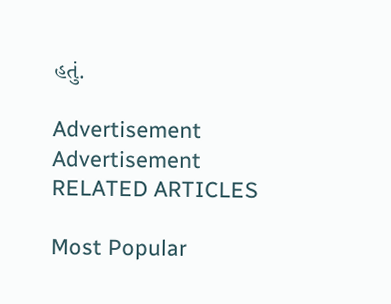હતું.

Advertisement
Advertisement
RELATED ARTICLES

Most Popular